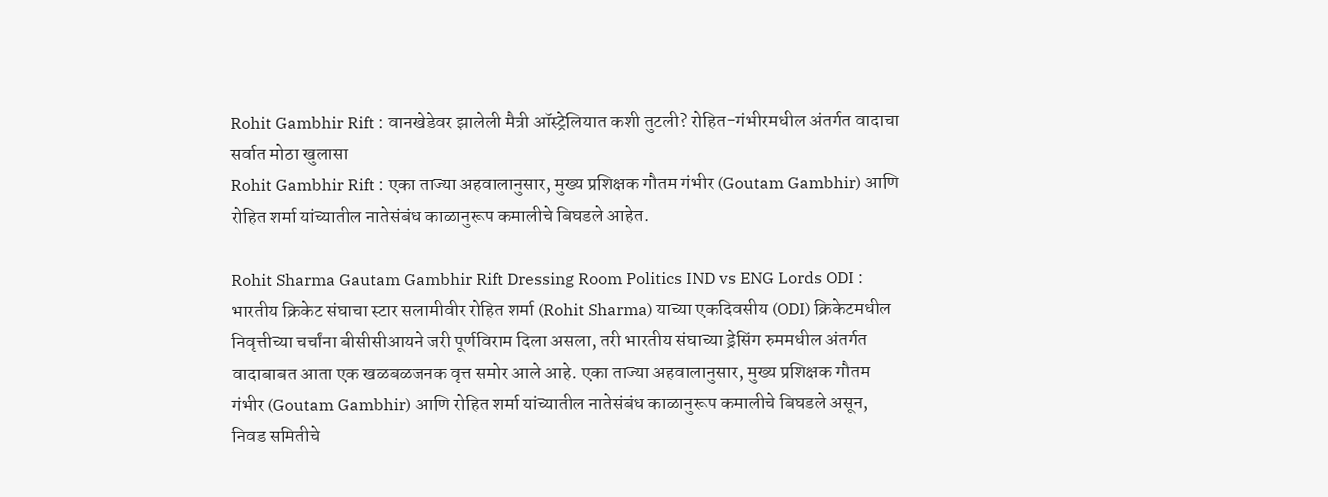Rohit Gambhir Rift : वानखेडेवर झालेली मैत्री ऑस्ट्रेलियात कशी तुटली? रोहित-गंभीरमधील अंतर्गत वादाचा सर्वात मोठा खुलासा
Rohit Gambhir Rift : एका ताज्या अहवालानुसार, मुख्य प्रशिक्षक गौतम गंभीर (Goutam Gambhir) आणि रोहित शर्मा यांच्यातील नातेसंबंध काळानुरूप कमालीचे बिघडले आहेत.

Rohit Sharma Gautam Gambhir Rift Dressing Room Politics IND vs ENG Lords ODI : भारतीय क्रिकेट संघाचा स्टार सलामीवीर रोहित शर्मा (Rohit Sharma) याच्या एकदिवसीय (ODI) क्रिकेटमधील निवृत्तीच्या चर्चांना बीसीसीआयने जरी पूर्णविराम दिला असला, तरी भारतीय संघाच्या ड्रेसिंग रुममधील अंतर्गत वादाबाबत आता एक खळबळजनक वृत्त समोर आले आहे. एका ताज्या अहवालानुसार, मुख्य प्रशिक्षक गौतम गंभीर (Goutam Gambhir) आणि रोहित शर्मा यांच्यातील नातेसंबंध काळानुरूप कमालीचे बिघडले असून, निवड समितीचे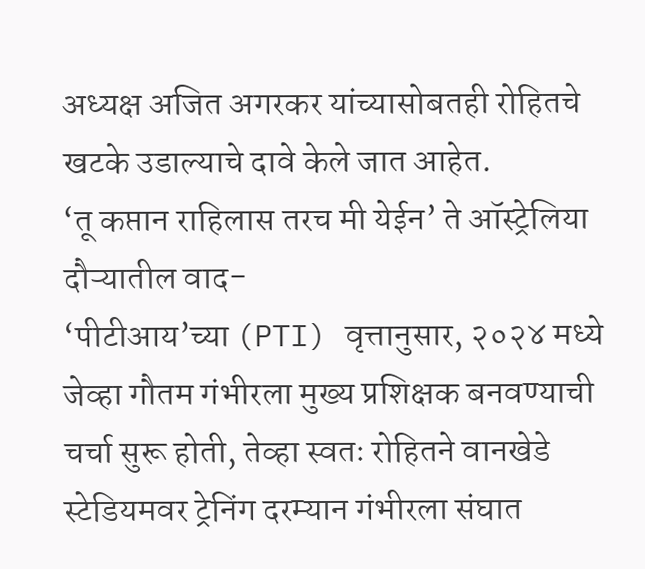अध्यक्ष अजित अगरकर यांच्यासोबतही रोहितचे खटके उडाल्याचे दावे केले जात आहेत.
‘तू कप्तान राहिलास तरच मी येईन’ ते ऑस्ट्रेलिया दौऱ्यातील वाद-
‘पीटीआय’च्या (PTI) वृत्तानुसार, २०२४ मध्ये जेव्हा गौतम गंभीरला मुख्य प्रशिक्षक बनवण्याची चर्चा सुरू होती, तेव्हा स्वतः रोहितने वानखेडे स्टेडियमवर ट्रेनिंग दरम्यान गंभीरला संघात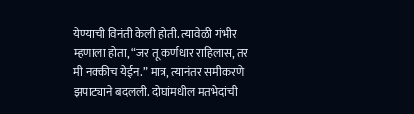येण्याची विनंती केली होती. त्यावेळी गंभीर म्हणाला होता, “जर तू कर्णधार राहिलास, तर मी नक्कीच येईन.” मात्र, त्यानंतर समीकरणे झपाट्याने बदलली. दोघांमधील मतभेदांची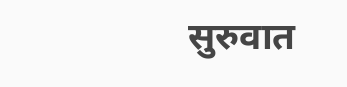सुरुवात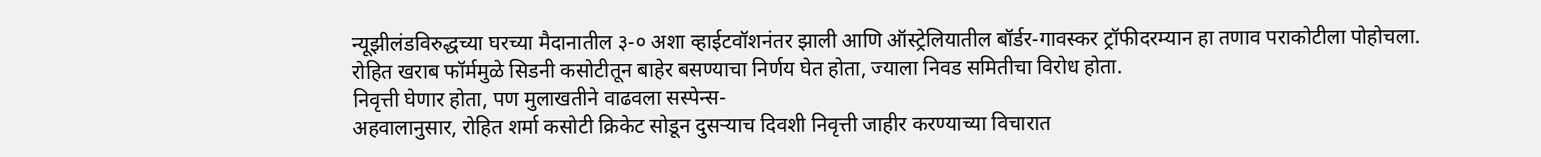न्यूझीलंडविरुद्धच्या घरच्या मैदानातील ३-० अशा व्हाईटवॉशनंतर झाली आणि ऑस्ट्रेलियातील बॉर्डर-गावस्कर ट्रॉफीदरम्यान हा तणाव पराकोटीला पोहोचला. रोहित खराब फॉर्ममुळे सिडनी कसोटीतून बाहेर बसण्याचा निर्णय घेत होता, ज्याला निवड समितीचा विरोध होता.
निवृत्ती घेणार होता, पण मुलाखतीने वाढवला सस्पेन्स-
अहवालानुसार, रोहित शर्मा कसोटी क्रिकेट सोडून दुसऱ्याच दिवशी निवृत्ती जाहीर करण्याच्या विचारात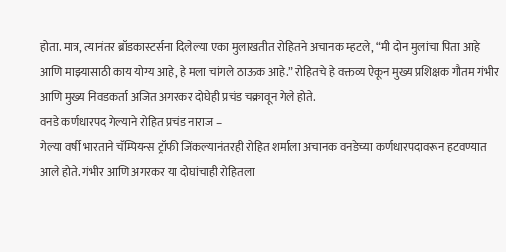होता. मात्र, त्यानंतर ब्रॉडकास्टर्सना दिलेल्या एका मुलाखतीत रोहितने अचानक म्हटले, “मी दोन मुलांचा पिता आहे आणि माझ्यासाठी काय योग्य आहे, हे मला चांगले ठाऊक आहे.” रोहितचे हे वक्तव्य ऐकून मुख्य प्रशिक्षक गौतम गंभीर आणि मुख्य निवडकर्ता अजित अगरकर दोघेही प्रचंड चक्रावून गेले होते.
वनडे कर्णधारपद गेल्याने रोहित प्रचंड नाराज –
गेल्या वर्षी भारताने चॅम्पियन्स ट्रॉफी जिंकल्यानंतरही रोहित शर्माला अचानक वनडेच्या कर्णधारपदावरून हटवण्यात आले होते. गंभीर आणि अगरकर या दोघांचाही रोहितला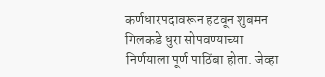कर्णधारपदावरून हटवून शुबमन गिलकडे धुरा सोपवण्याच्या निर्णयाला पूर्ण पाठिंबा होता. जेव्हा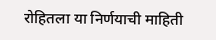रोहितला या निर्णयाची माहिती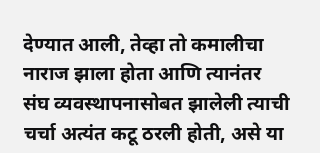देण्यात आली, तेव्हा तो कमालीचा नाराज झाला होता आणि त्यानंतर संघ व्यवस्थापनासोबत झालेली त्याची चर्चा अत्यंत कटू ठरली होती, असे या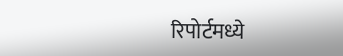रिपोर्टमध्ये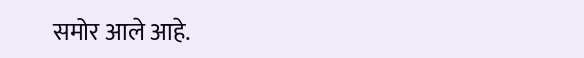समोर आले आहे.